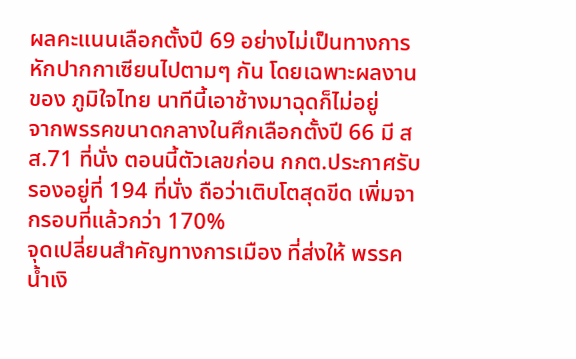ผลคะแนนเลือกตั้งปี 69 อย่างไม่เป็นทางการ หักปากกาเซียนไปตามๆ กัน โดยเฉพาะผลงานของ ภูมิใจไทย นาทีนี้เอาช้างมาฉุดก็ไม่อยู่
จากพรรคขนาดกลางในศึกเลือกตั้งปี 66 มี สส.71 ที่นั่ง ตอนนี้ตัวเลขก่อน กกต.ประกาศรับรองอยู่ที่ 194 ที่นั่ง ถือว่าเติบโตสุดขีด เพิ่มจากรอบที่แล้วกว่า 170%
จุดเปลี่ยนสำคัญทางการเมือง ที่ส่งให้ พรรคน้ำเงิ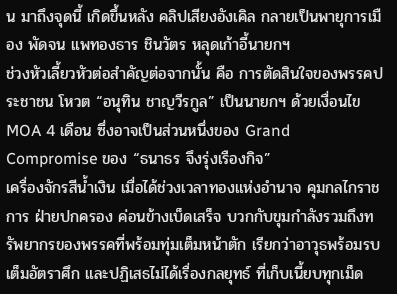น มาถึงจุดนี้ เกิดขึ้นหลัง คลิปเสียงอังเคิล กลายเป็นพายุการเมือง พัดจน แพทองธาร ชินวัตร หลุดเก้าอี้นายกฯ
ช่วงหัวเลี้ยวหัวต่อสำคัญต่อจากนั้น คือ การตัดสินใจของพรรคประชาชน โหวต “อนุทิน ชาญวีรกูล” เป็นนายกฯ ด้วยเงื่อนไข MOA 4 เดือน ซึ่งอาจเป็นส่วนหนึ่งของ Grand Compromise ของ “ธนาธร จึงรุ่งเรืองกิจ”
เครื่องจักรสีน้ำเงิน เมื่อได้ช่วงเวลาทองแห่งอำนาจ คุมกลไกราชการ ฝ่ายปกครอง ค่อนข้างเบ็ดเสร็จ บวกกับขุมกำลังรวมถึงทรัพยากรของพรรคที่พร้อมทุ่มเต็มหน้าตัก เรียกว่าอาวุธพร้อมรบเต็มอัตราศึก และปฏิเสธไม่ได้เรื่องกลยุทธ์ ที่เก็บเนี้ยบทุกเม็ด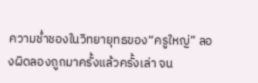ความช่ำชองในวิทยายุทธของ“ครูใหญ่” ลองผิดลองถูกมาครั้งแล้วครั้งเล่า จน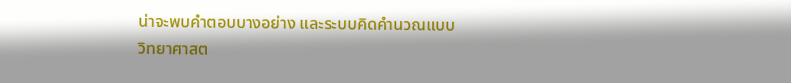น่าจะพบคำตอบบางอย่าง และระบบคิดคำนวณแบบวิทยาศาสต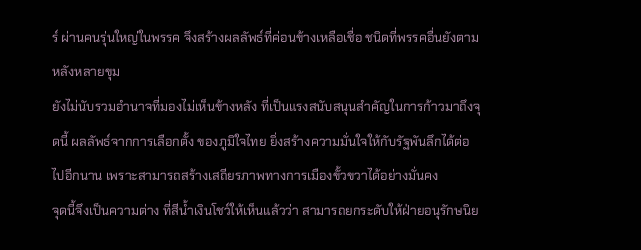ร์ ผ่านคนรุ่นใหญ่ในพรรค จึงสร้างผลลัพธ์ที่ค่อนข้างเหลือเชื่อ ชนิดที่พรรคอื่นยังตามหลังหลายขุม
ยังไม่นับรวมอำนาจที่มองไม่เห็นข้างหลัง ที่เป็นแรงสนับสนุนสำคัญในการก้าวมาถึงจุดนี้ ผลลัพธ์จากการเลือกตั้ง ของภูมิใจไทย ยิ่งสร้างความมั่นใจให้กับรัฐพันลึกได้ต่อไปอีกนาน เพราะสามารถสร้างเสถียรภาพทางการเมืองขั้วขวาได้อย่างมั่นคง
จุดนี้จึงเป็นความต่าง ที่สีน้ำเงินโชว์ให้เห็นแล้วว่า สามารถยกระดับให้ฝ่ายอนุรักษนิย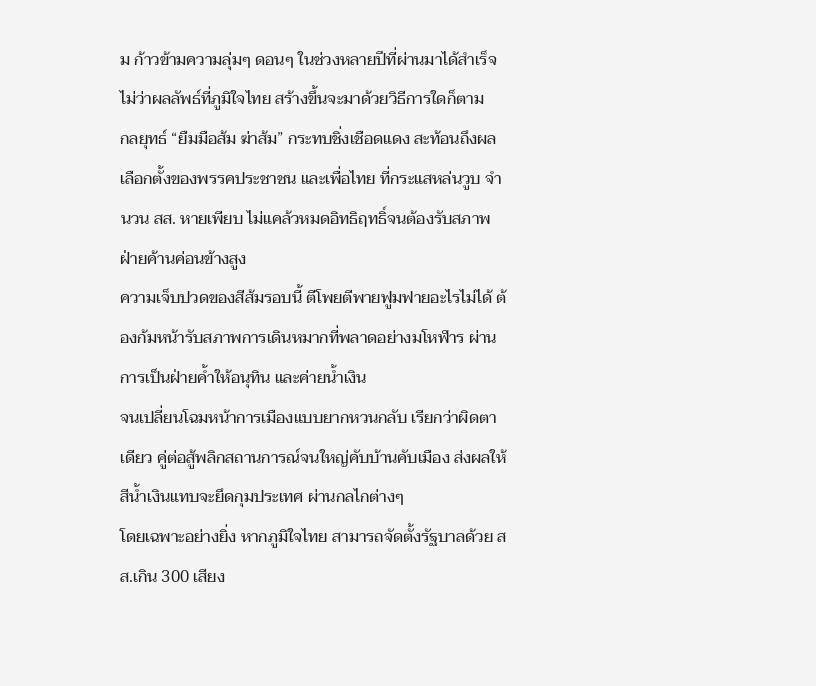ม ก้าวข้ามความลุ่มๆ ดอนๆ ในช่วงหลายปีที่ผ่านมาได้สำเร็จ ไม่ว่าผลลัพธ์ที่ภูมิใจไทย สร้างขึ้นจะมาด้วยวิธีการใดก็ตาม
กลยุทธ์ “ยืมมือส้ม ฆ่าส้ม” กระทบชิ่งเชือดแดง สะท้อนถึงผลเลือกตั้งของพรรคประชาชน และเพื่อไทย ที่กระแสหล่นวูบ จำนวน สส. หายเพียบ ไม่แคล้วหมดอิทธิฤทธิ์จนต้องรับสภาพฝ่ายค้านค่อนข้างสูง
ความเจ็บปวดของสีส้มรอบนี้ ตีโพยตีพายฟูมฟายอะไรไม่ได้ ต้องก้มหน้ารับสภาพการเดินหมากที่พลาดอย่างมโหฬาร ผ่านการเป็นฝ่ายค้ำให้อนุทิน และค่ายน้ำเงิน
จนเปลี่ยนโฉมหน้าการเมืองแบบยากหวนกลับ เรียกว่าผิดตาเดียว คู่ต่อสู้พลิกสถานการณ์จนใหญ่คับบ้านคับเมือง ส่งผลให้สีน้ำเงินแทบจะยึดกุมประเทศ ผ่านกลไกต่างๆ
โดยเฉพาะอย่างยิ่ง หากภูมิใจไทย สามารถจัดตั้งรัฐบาลด้วย สส.เกิน 300 เสียง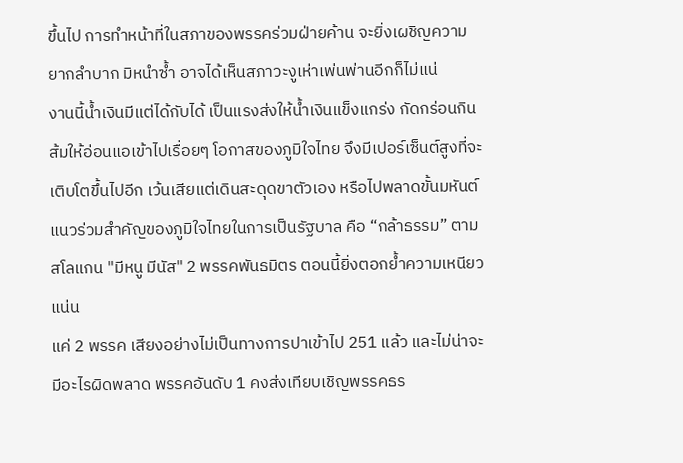ขึ้นไป การทำหน้าที่ในสภาของพรรคร่วมฝ่ายค้าน จะยิ่งเผชิญความยากลำบาก มิหนำซ้ำ อาจได้เห็นสภาวะงูเห่าเพ่นพ่านอีกก็ไม่แน่
งานนี้น้ำเงินมีแต่ได้กับได้ เป็นแรงส่งให้น้ำเงินแข็งแกร่ง กัดกร่อนกินส้มให้อ่อนแอเข้าไปเรื่อยๆ โอกาสของภูมิใจไทย จึงมีเปอร์เซ็นต์สูงที่จะเติบโตขึ้นไปอีก เว้นเสียแต่เดินสะดุดขาตัวเอง หรือไปพลาดขั้นมหันต์
แนวร่วมสำคัญของภูมิใจไทยในการเป็นรัฐบาล คือ “กล้าธรรม” ตามสโลแกน "มีหนู มีนัส" 2 พรรคพันธมิตร ตอนนี้ยิ่งตอกย้ำความเหนียวแน่น
แค่ 2 พรรค เสียงอย่างไม่เป็นทางการปาเข้าไป 251 แล้ว และไม่น่าจะมีอะไรผิดพลาด พรรคอันดับ 1 คงส่งเทียบเชิญพรรคธร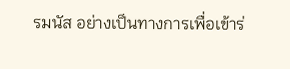รมนัส อย่างเป็นทางการเพื่อเข้าร่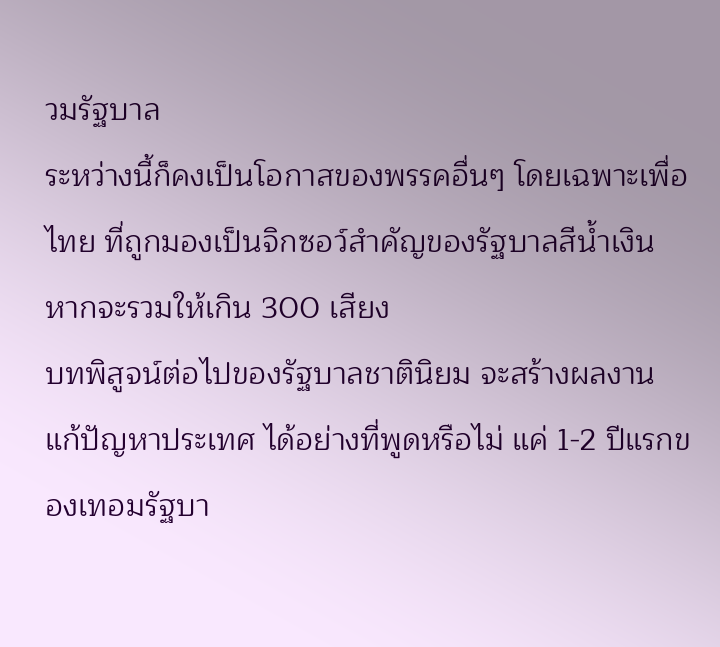วมรัฐบาล
ระหว่างนี้ก็คงเป็นโอกาสของพรรคอื่นๆ โดยเฉพาะเพื่อไทย ที่ถูกมองเป็นจิกซอว์สำคัญของรัฐบาลสีน้ำเงิน หากจะรวมให้เกิน 300 เสียง
บทพิสูจน์ต่อไปของรัฐบาลชาตินิยม จะสร้างผลงาน แก้ปัญหาประเทศ ได้อย่างที่พูดหรือไม่ แค่ 1-2 ปีแรกของเทอมรัฐบา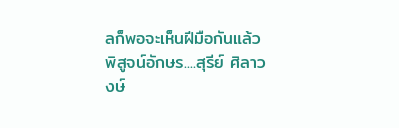ลก็พอจะเห็นฝีมือกันแล้ว
พิสูจน์อักษร....สุรีย์ ศิลาวงษ์